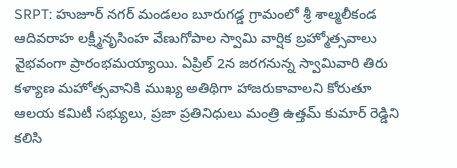SRPT: హుజూర్ నగర్ మండలం బూరుగడ్డ గ్రామంలో శ్రీ శాల్మలీకండ ఆదివరాహ లక్ష్మీనృసింహ వేణుగోపాల స్వామి వార్షిక బ్రహ్మోత్సవాలు వైభవంగా ప్రారంభమయ్యాయి. ఏప్రిల్ 2న జరగనున్న స్వామివారి తిరు కళ్యాణ మహోత్సవానికి ముఖ్య అతిథిగా హాజరుకావాలని కోరుతూ ఆలయ కమిటీ సభ్యులు, ప్రజా ప్రతినిధులు మంత్రి ఉత్తమ్ కుమార్ రెడ్డిని కలిసి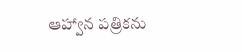ఆహ్వాన పత్రికను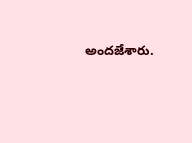అందజేశారు.